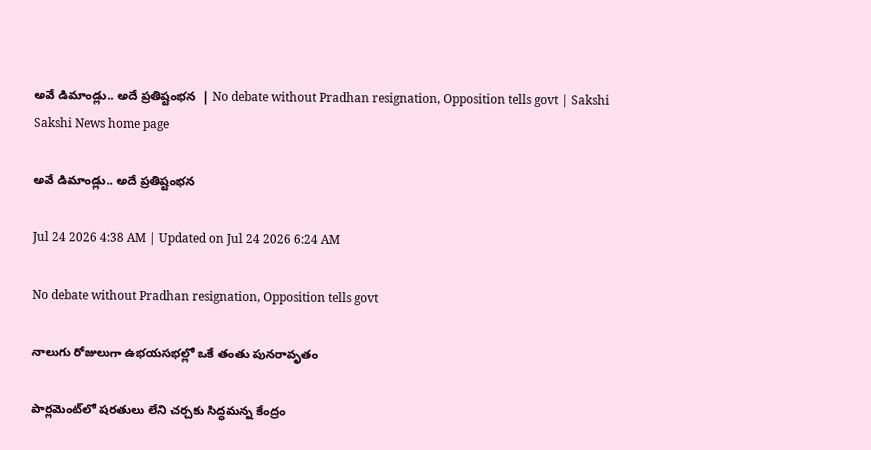అవే డిమాండ్లు.. అదే ప్రతిష్టంభన  | No debate without Pradhan resignation, Opposition tells govt | Sakshi
Sakshi News home page

అవే డిమాండ్లు.. అదే ప్రతిష్టంభన

Jul 24 2026 4:38 AM | Updated on Jul 24 2026 6:24 AM

No debate without Pradhan resignation, Opposition tells govt

నాలుగు రోజులుగా ఉభయసభల్లో ఒకే తంతు పునరావృతం

పార్లమెంట్‌లో షరతులు లేని చర్చకు సిద్ధమన్న కేంద్రం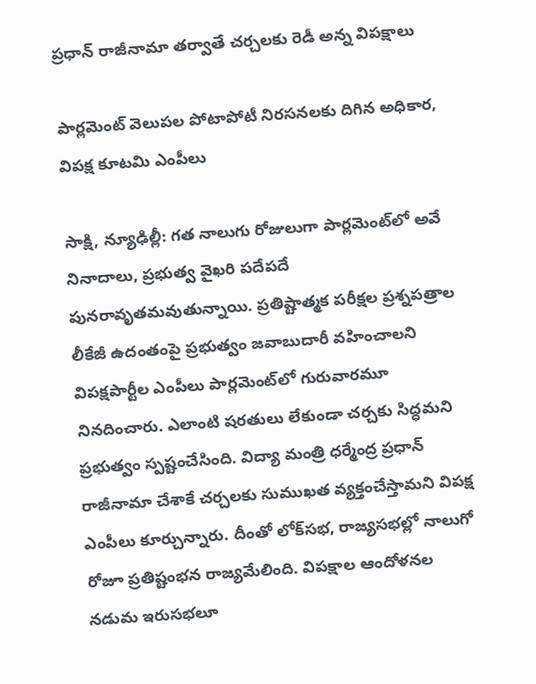ప్రధాన్‌ రాజీనామా తర్వాతే చర్చలకు రెడీ అన్న విపక్షాలు

పార్లమెంట్‌ వెలుపల పోటాపోటీ నిరసనలకు దిగిన అధికార, విపక్ష కూటమి ఎంపీలు

సాక్షి, న్యూఢిల్లీ: గత నాలుగు రోజులుగా పార్లమెంట్‌లో అవే నినాదాలు, ప్రభుత్వ వైఖరి పదేపదే పునరావృతమవుతున్నాయి. ప్రతిష్టాత్మక పరీక్షల ప్రశ్నపత్రాల లీకేజీ ఉదంతంపై ప్రభుత్వం జవాబుదారీ వహించాలని విపక్షపార్టీల ఎంపీలు పార్లమెంట్‌లో గురువారమూ నినదించారు. ఎలాంటి షరతులు లేకుండా చర్చకు సిద్ధమని ప్రభుత్వం స్పష్టంచేసింది. విద్యా మంత్రి ధర్మేంద్ర ప్రధాన్‌ రాజీనామా చేశాకే చర్చలకు సుముఖత వ్యక్తంచేస్తామని విపక్ష ఎంపీలు కూర్చున్నారు. దీంతో లోక్‌సభ, రాజ్యసభల్లో నాలుగో రోజూ ప్రతిష్టంభన రాజ్యమేలింది. విపక్షాల ఆందోళనల నడుమ ఇరుసభలూ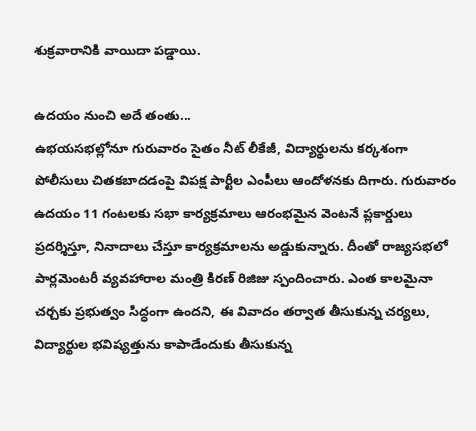శుక్రవారానికి వాయిదా పడ్డాయి.

ఉదయం నుంచి అదే తంతు...
ఉభయసభల్లోనూ గురువారం సైతం నీట్‌ లీకేజీ, విద్యార్థులను కర్కశంగా పోలీసులు చితకబాదడంపై విపక్ష పార్టీల ఎంపీలు ఆందోళనకు దిగారు. గురువారం ఉదయం 11 గంటలకు సభా కార్యక్రమాలు ఆరంభమైన వెంటనే ప్లకార్డులు ప్రదర్శిస్తూ, నినాదాలు చేస్తూ కార్యక్రమాలను అడ్డుకున్నారు. దీంతో రాజ్యసభలో పార్లమెంటరీ వ్యవహారాల మంత్రి కిరణ్‌ రిజిజు స్పందించారు. ఎంత కాలమైనా చర్చకు ప్రభుత్వం సిద్ధంగా ఉందని, ఈ వివాదం తర్వాత తీసుకున్న చర్యలు, విద్యార్థుల భవిష్యత్తును కాపాడేందుకు తీసుకున్న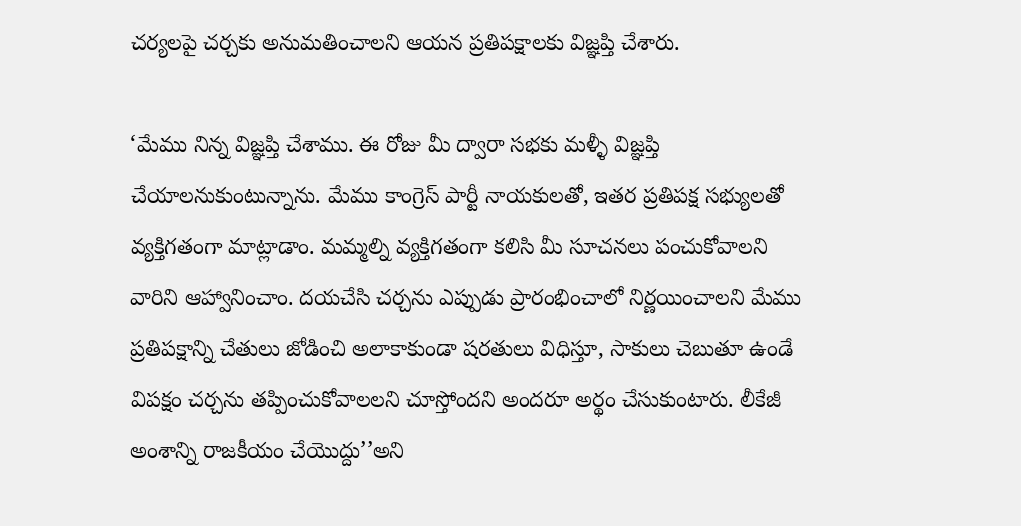చర్యలపై చర్చకు అనుమతించాలని ఆయన ప్రతిపక్షాలకు విజ్ఞప్తి చేశారు.

‘మేము నిన్న విజ్ఞప్తి చేశాము. ఈ రోజు మీ ద్వారా సభకు మళ్ళీ విజ్ఞప్తి చేయాలనుకుంటున్నాను. మేము కాంగ్రెస్‌ పార్టీ నాయకులతో, ఇతర ప్రతిపక్ష సభ్యులతో వ్యక్తిగతంగా మాట్లాడాం. మమ్మల్ని వ్యక్తిగతంగా కలిసి మీ సూచనలు పంచుకోవాలని వారిని ఆహ్వానించాం. దయచేసి చర్చను ఎప్పుడు ప్రారంభించాలో నిర్ణయించాలని మేము ప్రతిపక్షాన్ని చేతులు జోడించి అలాకాకుండా షరతులు విధిస్తూ, సాకులు చెబుతూ ఉండే విపక్షం చర్చను తప్పించుకోవాలలని చూస్తోందని అందరూ అర్థం చేసుకుంటారు. లీకేజీ అంశాన్ని రాజకీయం చేయొద్దు’’అని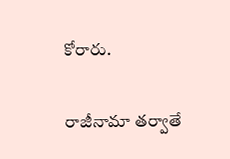కోరారు.

రాజీనామా తర్వాతే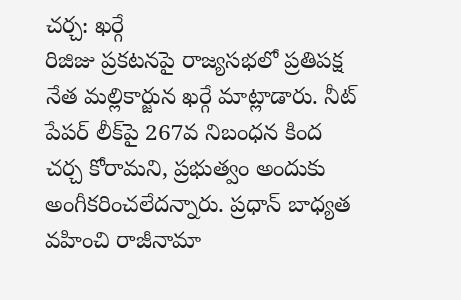చర్చ: ఖర్గే
రిజిజు ప్రకటనపై రాజ్యసభలో ప్రతిపక్ష నేత మల్లికార్జున ఖర్గే మాట్లాడారు. నీట్‌ పేపర్‌ లీక్‌పై 267వ నిబంధన కింద చర్చ కోరామని, ప్రభుత్వం అందుకు అంగీకరించలేదన్నారు. ప్రధాన్‌ బాధ్యత వహించి రాజీనామా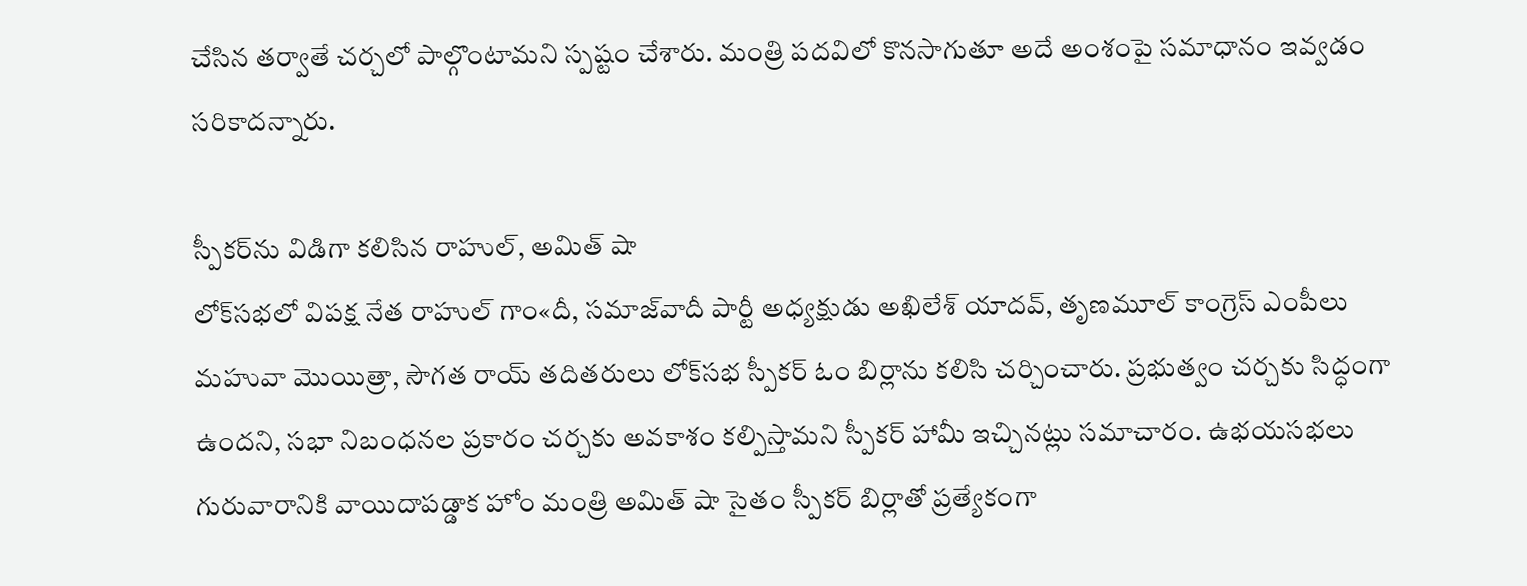చేసిన తర్వాతే చర్చలో పాల్గొంటామని స్పష్టం చేశారు. మంత్రి పదవిలో కొనసాగుతూ అదే అంశంపై సమాధానం ఇవ్వడం సరికాదన్నారు.

స్పీకర్‌ను విడిగా కలిసిన రాహుల్, అమిత్‌ షా
లోక్‌సభలో విపక్ష నేత రాహుల్‌ గాం«దీ, సమాజ్‌వాదీ పార్టీ అధ్యక్షుడు అఖిలేశ్‌ యాదవ్, తృణమూల్‌ కాంగ్రెస్‌ ఎంపీలు మహువా మొయిత్రా, సౌగత రాయ్‌ తదితరులు లోక్‌సభ స్పీకర్‌ ఓం బిర్లాను కలిసి చర్చించారు. ప్రభుత్వం చర్చకు సిద్ధంగా ఉందని, సభా నిబంధనల ప్రకారం చర్చకు అవకాశం కల్పిస్తామని స్పీకర్‌ హామీ ఇచ్చినట్లు సమాచారం. ఉభయసభలు గురువారానికి వాయిదాపడ్డాక హోం మంత్రి అమిత్‌ షా సైతం స్పీకర్‌ బిర్లాతో ప్రత్యేకంగా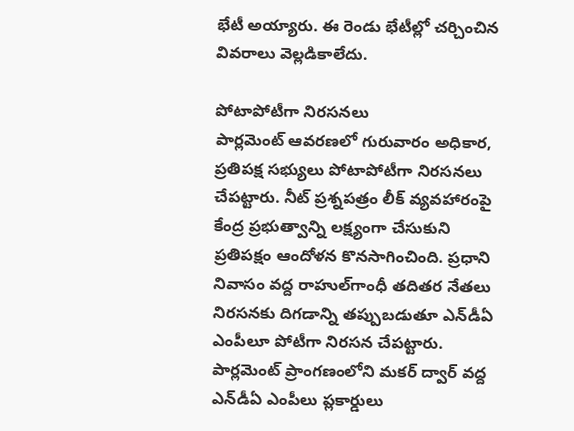భేటీ అయ్యారు. ఈ రెండు భేటీల్లో చర్చించిన వివరాలు వెల్లడికాలేదు.

పోటాపోటీగా నిరసనలు
పార్లమెంట్‌ ఆవరణలో గురువారం అధికార, ప్రతిపక్ష సభ్యులు పోటాపోటీగా నిరసనలు చేపట్టారు. నీట్‌ ప్రశ్నపత్రం లీక్‌ వ్యవహారంపై కేంద్ర ప్రభుత్వాన్ని లక్ష్యంగా చేసుకుని ప్రతిపక్షం ఆందోళన కొనసాగించింది. ప్రధాని నివాసం వద్ద రాహుల్‌గాంధీ తదితర నేతలు నిరసనకు దిగడాన్ని తప్పుబడుతూ ఎన్‌డీఏ ఎంపీలూ పోటీగా నిరసన చేపట్టారు. పార్లమెంట్‌ ప్రాంగణంలోని మకర్‌ ద్వార్‌ వద్ద ఎన్‌డీఏ ఎంపీలు ప్లకార్డులు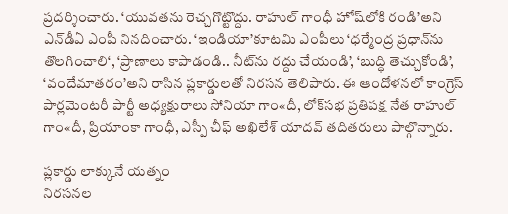ప్రదర్శించారు. ‘యువతను రెచ్చగొట్టొద్దు. రాహుల్‌ గాంధీ హోష్‌లోకి రండి’అని ఎన్‌డీఏ ఎంపీ నినదించారు. ‘ఇండియా’కూటమి ఎంపీలు ‘ధర్మేంద్ర ప్రధాన్‌ను తొలగించాలి‘, ‘ప్రాణాలు కాపాడండి.. నీట్‌ను రద్దు చేయండి’, ‘బుద్ధి తెచ్చుకోండి’, ‘వందేమాతరం’అని రాసిన ప్లకార్డులతో నిరసన తెలిపారు. ఈ ఆందోళనలో కాంగ్రెస్‌ పార్లమెంటరీ పార్టీ అధ్యక్షురాలు సోనియా గాం«దీ, లోక్‌సభ ప్రతిపక్ష నేత రాహుల్‌ గాం«దీ, ప్రియాంకా గాంధీ, ఎస్పీ చీఫ్‌ అఖిలేశ్‌ యాదవ్‌ తదితరులు పాల్గొన్నారు.

ప్లకార్డు లాక్కునే యత్నం
నిరసనల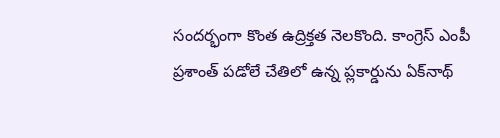సందర్భంగా కొంత ఉద్రిక్తత నెలకొంది. కాంగ్రెస్‌ ఎంపీ ప్రశాంత్‌ పడోలే చేతిలో ఉన్న ప్లకార్డును ఏక్‌నాథ్‌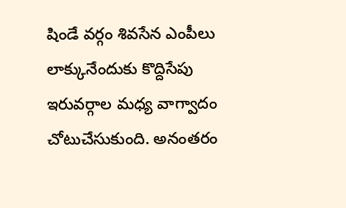షిండే వర్గం శివసేన ఎంపీలు లాక్కునేందుకు కొద్దిసేపు ఇరువర్గాల మధ్య వాగ్వాదం చోటుచేసుకుంది. అనంతరం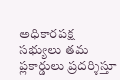అధికారపక్ష సభ్యులు తమ ప్లకార్డులు ప్రదర్శిస్తూ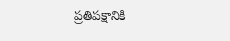ప్రతిపక్షానికి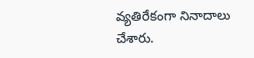వ్యతిరేకంగా నినాదాలు చేశారు.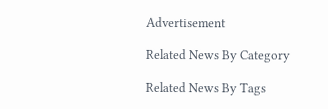Advertisement

Related News By Category

Related News By Tags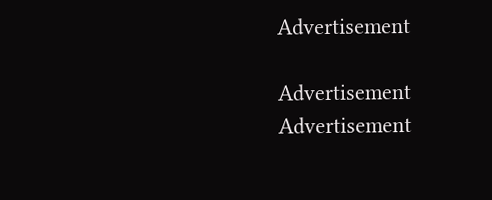Advertisement

Advertisement
Advertisement